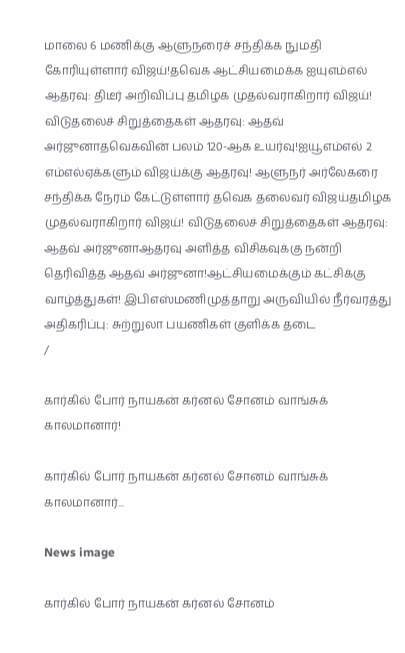மாலை 6 மணிக்கு ஆளுநரைச் சந்திக்க நுமதி கோரியுள்ளார் விஜய்!தவெக ஆட்சியமைக்க ஐயுஎம்எல் ஆதரவு: திடீர் அறிவிப்பு தமிழக முதல்வராகிறார் விஜய்! விடுதலைச் சிறுத்தைகள் ஆதரவு: ஆதவ் அர்ஜுனாதவெகவின் பலம் 120-ஆக உயர்வு!ஐயூஎம்எல் 2 எம்எல்ஏக்களும் விஜய்க்கு ஆதரவு! ஆளுநர் அர்லேகரை சந்திக்க நேரம் கேட்டுள்ளார் தவெக தலைவர் விஜய்தமிழக முதல்வராகிறார் விஜய்! விடுதலைச் சிறுத்தைகள் ஆதரவு: ஆதவ் அர்ஜுனாஆதரவு அளித்த விசிகவுக்கு நன்றி தெரிவித்த ஆதவ் அர்ஜுனா!ஆட்சியமைக்கும் கட்சிக்கு வாழ்த்துகள்! இபிஎஸ்மணிமுத்தாறு அருவியில் நீர்வரத்து அதிகரிப்பு: சுற்றுலா பயணிகள் குளிக்க தடை
/

கார்கில் போர் நாயகன் கர்னல் சோனம் வாங்சுக் காலமானார்!

கார்கில் போர் நாயகன் கர்னல் சோனம் வாங்சுக் காலமானார்...

News image

கார்கில் போர் நாயகன் கர்னல் சோனம்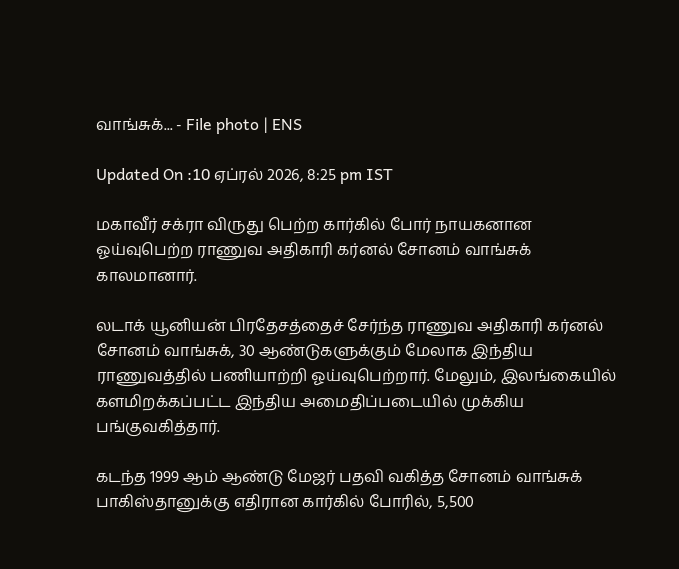வாங்சுக்... - File photo | ENS

Updated On :10 ஏப்ரல் 2026, 8:25 pm IST

மகாவீர் சக்ரா விருது பெற்ற கார்கில் போர் நாயகனான ஓய்வுபெற்ற ராணுவ அதிகாரி கர்னல் சோனம் வாங்சுக் காலமானார்.

லடாக் யூனியன் பிரதேசத்தைச் சேர்ந்த ராணுவ அதிகாரி கர்னல் சோனம் வாங்சுக், 30 ஆண்டுகளுக்கும் மேலாக இந்திய ராணுவத்தில் பணியாற்றி ஓய்வுபெற்றார். மேலும், இலங்கையில் களமிறக்கப்பட்ட இந்திய அமைதிப்படையில் முக்கிய பங்குவகித்தார்.

கடந்த 1999 ஆம் ஆண்டு மேஜர் பதவி வகித்த சோனம் வாங்சுக் பாகிஸ்தானுக்கு எதிரான கார்கில் போரில், 5,500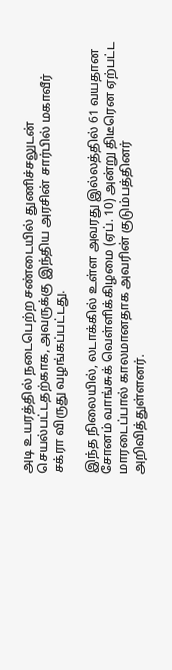அடி உயரத்தில் நடைபெற்ற சண்டையில் துணிச்சலுடன் செயல்பட்டதற்காக, அவருக்கு இந்திய அரசின் சார்பில் மகாவீர் சக்ரா விருது வழங்கப்பட்டது.

இந்த நிலையில், லடாக்கில் உள்ள அவரது இல்லத்தில் 61 வயதான சோனம் வாங்சுக் வெள்ளிக்கிழமை (ஏப். 10) அன்று திடீரென ஏற்பட்ட மாரடைப்பால் காலமானதாக அவரின் குடும்பத்தினர் அறிவித்துள்ளனர்.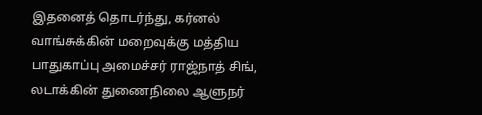இதனைத் தொடர்ந்து, கர்னல் வாங்சுக்கின் மறைவுக்கு மத்திய பாதுகாப்பு அமைச்சர் ராஜ்நாத் சிங், லடாக்கின் துணைநிலை ஆளுநர்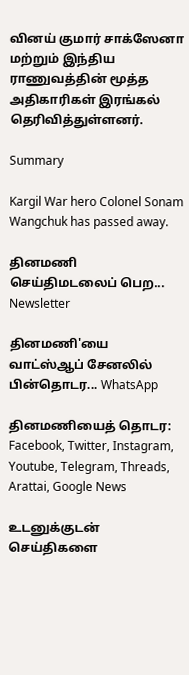வினய் குமார் சாக்ஸேனா மற்றும் இந்திய ராணுவத்தின் மூத்த அதிகாரிகள் இரங்கல் தெரிவித்துள்ளனர்.

Summary

Kargil War hero Colonel Sonam Wangchuk has passed away.

தினமணி செய்திமடலைப் பெற... Newsletter

தினமணி'யை வாட்ஸ்ஆப் சேனலில் பின்தொடர... WhatsApp

தினமணியைத் தொடர: Facebook, Twitter, Instagram, Youtube, Telegram, Threads, Arattai, Google News

உடனுக்குடன் செய்திகளை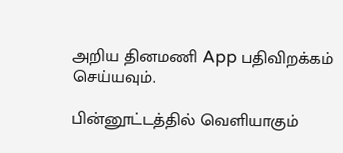அறிய தினமணி App பதிவிறக்கம் செய்யவும்.

பின்னூட்டத்தில் வெளியாகும்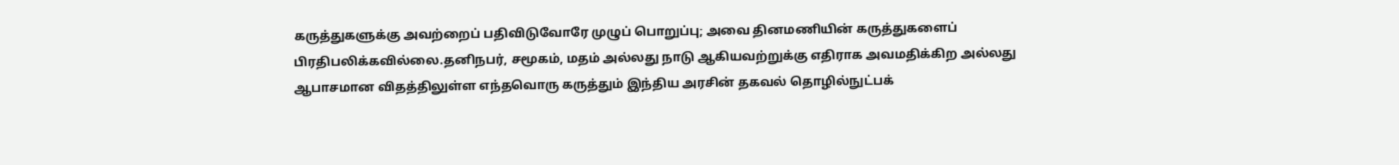கருத்துகளுக்கு அவற்றைப் பதிவிடுவோரே முழுப் பொறுப்பு; அவை தினமணியின் கருத்துகளைப் பிரதிபலிக்கவில்லை.தனிநபர், சமூகம், மதம் அல்லது நாடு ஆகியவற்றுக்கு எதிராக அவமதிக்கிற அல்லது ஆபாசமான விதத்திலுள்ள எந்தவொரு கருத்தும் இந்திய அரசின் தகவல் தொழில்நுட்பக்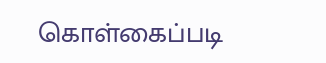கொள்கைப்படி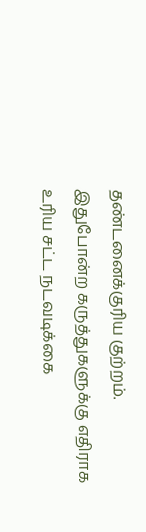தண்டனைக்குரிய குற்றம். இதுபோன்ற கருத்துகளுக்கு எதிராக உரிய சட்ட நடவடிக்கை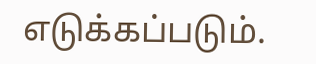எடுக்கப்படும்.